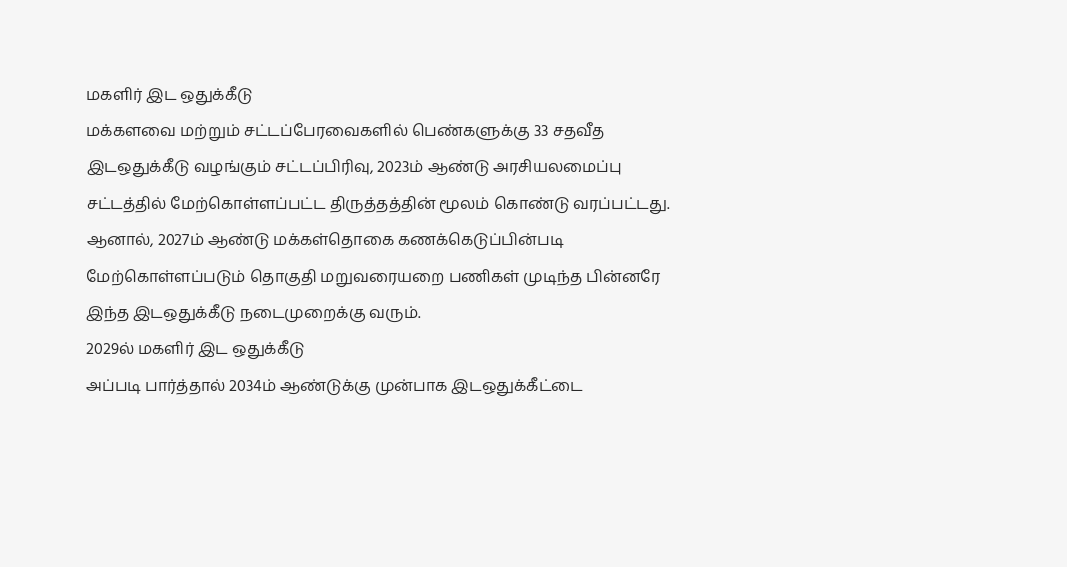மகளிர் இட ஒதுக்கீடு
மக்களவை மற்றும் சட்டப்பேரவைகளில் பெண்களுக்கு 33 சதவீத இடஒதுக்கீடு வழங்கும் சட்டப்பிரிவு, 2023ம் ஆண்டு அரசியலமைப்பு சட்டத்தில் மேற்கொள்ளப்பட்ட திருத்தத்தின் மூலம் கொண்டு வரப்பட்டது.
ஆனால், 2027ம் ஆண்டு மக்கள்தொகை கணக்கெடுப்பின்படி மேற்கொள்ளப்படும் தொகுதி மறுவரையறை பணிகள் முடிந்த பின்னரே இந்த இடஒதுக்கீடு நடைமுறைக்கு வரும்.
2029ல் மகளிர் இட ஒதுக்கீடு
அப்படி பார்த்தால் 2034ம் ஆண்டுக்கு முன்பாக இடஒதுக்கீட்டை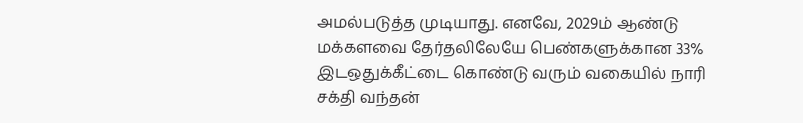அமல்படுத்த முடியாது. எனவே, 2029ம் ஆண்டு மக்களவை தேர்தலிலேயே பெண்களுக்கான 33% இடஒதுக்கீட்டை கொண்டு வரும் வகையில் நாரி சக்தி வந்தன்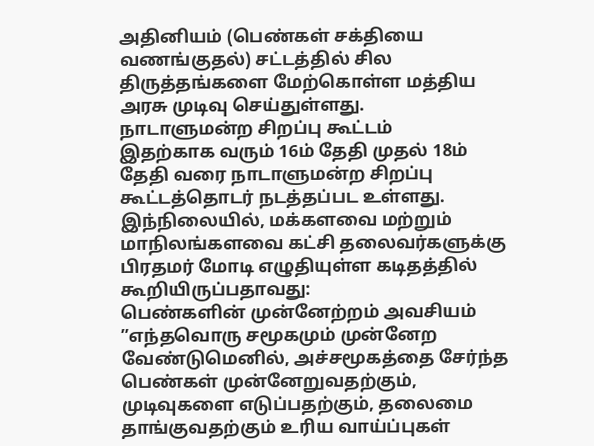அதினியம் (பெண்கள் சக்தியை வணங்குதல்) சட்டத்தில் சில திருத்தங்களை மேற்கொள்ள மத்திய அரசு முடிவு செய்துள்ளது.
நாடாளுமன்ற சிறப்பு கூட்டம்
இதற்காக வரும் 16ம் தேதி முதல் 18ம் தேதி வரை நாடாளுமன்ற சிறப்பு கூட்டத்தொடர் நடத்தப்பட உள்ளது. இந்நிலையில், மக்களவை மற்றும் மாநிலங்களவை கட்சி தலைவர்களுக்கு பிரதமர் மோடி எழுதியுள்ள கடிதத்தில் கூறியிருப்பதாவது:
பெண்களின் முன்னேற்றம் அவசியம்
”எந்தவொரு சமூகமும் முன்னேற வேண்டுமெனில், அச்சமூகத்தை சேர்ந்த பெண்கள் முன்னேறுவதற்கும், முடிவுகளை எடுப்பதற்கும், தலைமை தாங்குவதற்கும் உரிய வாய்ப்புகள்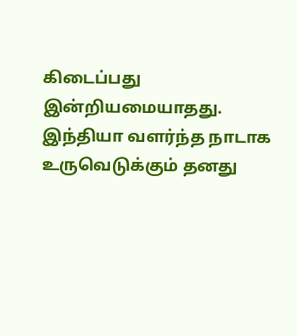கிடைப்பது இன்றியமையாதது.
இந்தியா வளர்ந்த நாடாக உருவெடுக்கும் தனது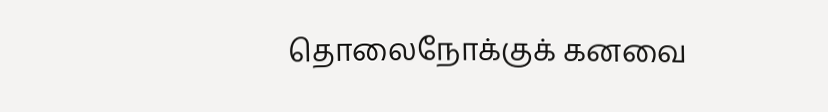தொலைநோக்குக் கனவை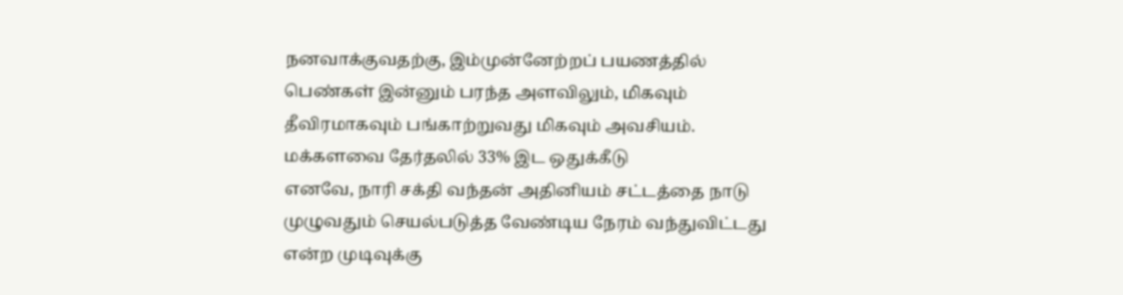நனவாக்குவதற்கு, இம்முன்னேற்றப் பயணத்தில் பெண்கள் இன்னும் பரந்த அளவிலும், மிகவும் தீவிரமாகவும் பங்காற்றுவது மிகவும் அவசியம்.
மக்களவை தேர்தலில் 33% இட ஒதுக்கீடு
எனவே, நாரி சக்தி வந்தன் அதினியம் சட்டத்தை நாடு முழுவதும் செயல்படுத்த வேண்டிய நேரம் வந்துவிட்டது என்ற முடிவுக்கு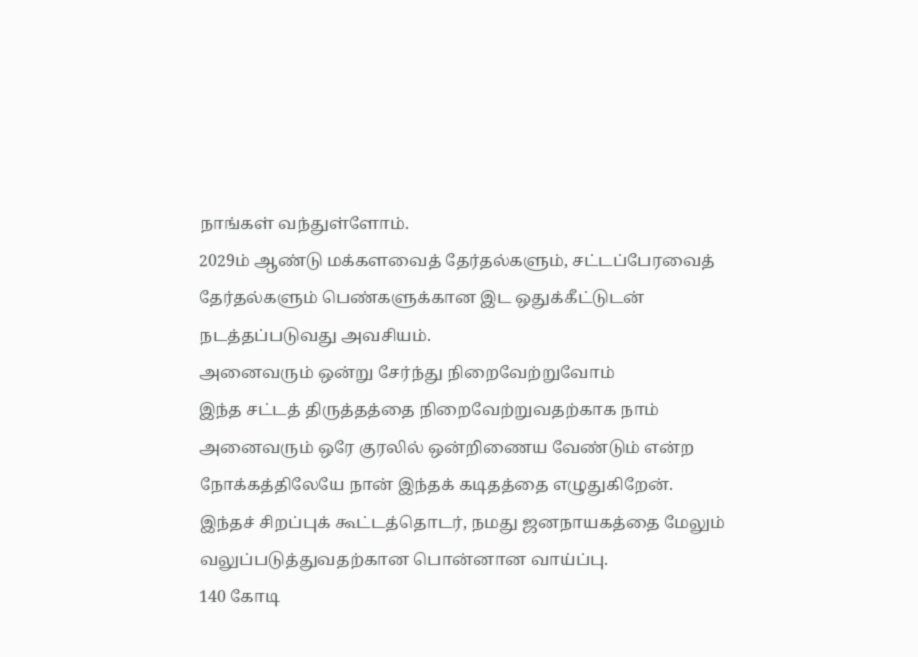நாங்கள் வந்துள்ளோம்.
2029ம் ஆண்டு மக்களவைத் தேர்தல்களும், சட்டப்பேரவைத் தேர்தல்களும் பெண்களுக்கான இட ஒதுக்கீட்டுடன் நடத்தப்படுவது அவசியம்.
அனைவரும் ஒன்று சேர்ந்து நிறைவேற்றுவோம்
இந்த சட்டத் திருத்தத்தை நிறைவேற்றுவதற்காக நாம் அனைவரும் ஒரே குரலில் ஒன்றிணைய வேண்டும் என்ற நோக்கத்திலேயே நான் இந்தக் கடிதத்தை எழுதுகிறேன்.
இந்தச் சிறப்புக் கூட்டத்தொடர், நமது ஜனநாயகத்தை மேலும் வலுப்படுத்துவதற்கான பொன்னான வாய்ப்பு.
140 கோடி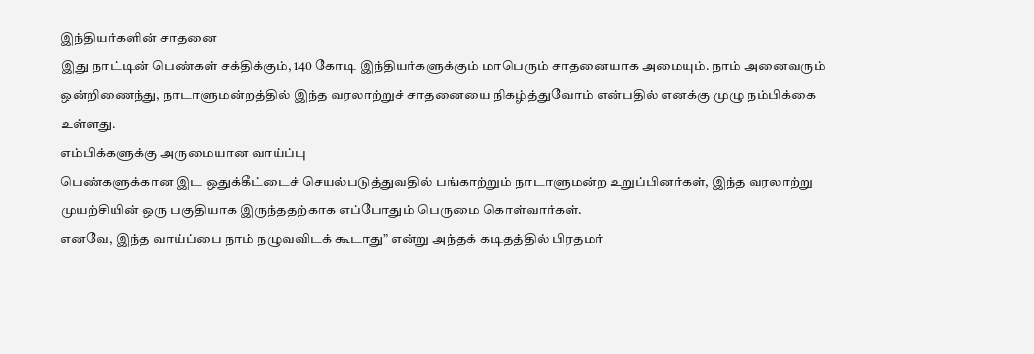இந்தியர்களின் சாதனை
இது நாட்டின் பெண்கள் சக்திக்கும், 140 கோடி இந்தியர்களுக்கும் மாபெரும் சாதனையாக அமையும். நாம் அனைவரும் ஒன்றிணைந்து, நாடாளுமன்றத்தில் இந்த வரலாற்றுச் சாதனையை நிகழ்த்துவோம் என்பதில் எனக்கு முழு நம்பிக்கை உள்ளது.
எம்பிக்களுக்கு அருமையான வாய்ப்பு
பெண்களுக்கான இட ஒதுக்கீட்டைச் செயல்படுத்துவதில் பங்காற்றும் நாடாளுமன்ற உறுப்பினர்கள், இந்த வரலாற்று முயற்சியின் ஒரு பகுதியாக இருந்ததற்காக எப்போதும் பெருமை கொள்வார்கள்.
எனவே, இந்த வாய்ப்பை நாம் நழுவவிடக் கூடாது” என்று அந்தக் கடிதத்தில் பிரதமர்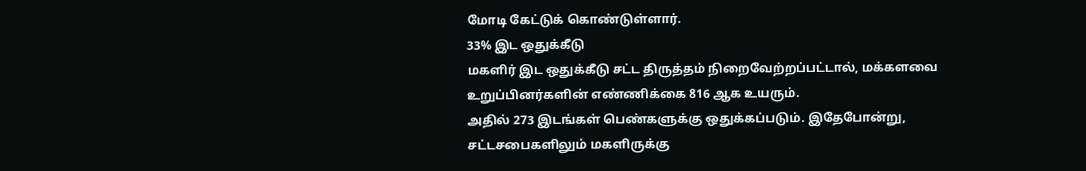மோடி கேட்டுக் கொண்டுள்ளார்.
33% இட ஒதுக்கீடு
மகளிர் இட ஒதுக்கீடு சட்ட திருத்தம் நிறைவேற்றப்பட்டால், மக்களவை உறுப்பினர்களின் எண்ணிக்கை 816 ஆக உயரும்.
அதில் 273 இடங்கள் பெண்களுக்கு ஒதுக்கப்படும். இதேபோன்று, சட்டசபைகளிலும் மகளிருக்கு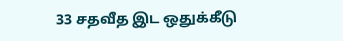33 சதவீத இட ஒதுக்கீடு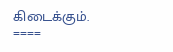கிடைக்கும்.
====